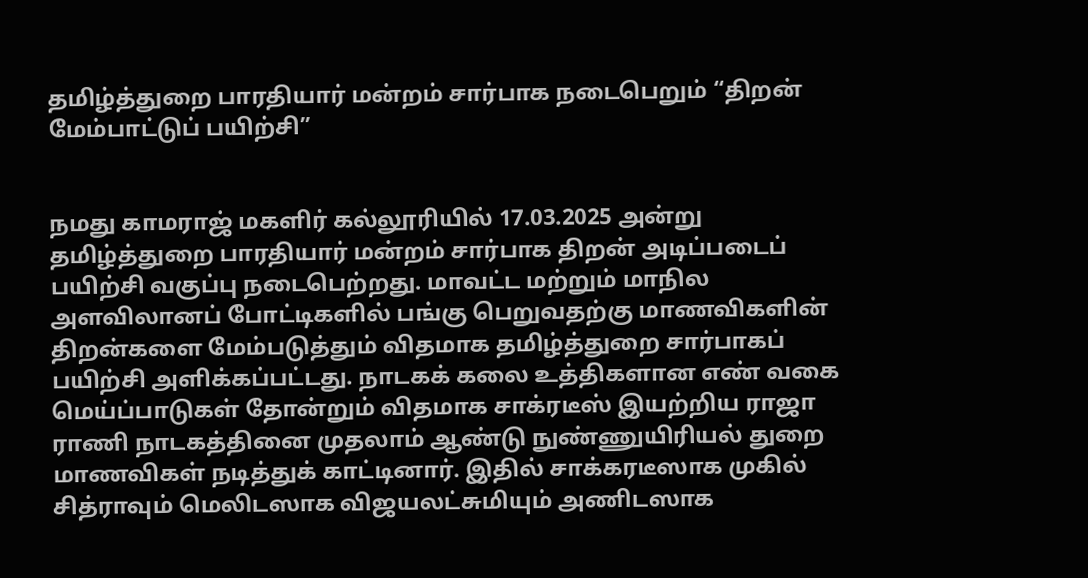தமிழ்த்துறை பாரதியார் மன்றம் சார்பாக நடைபெறும் “திறன் மேம்பாட்டுப் பயிற்சி”


நமது காமராஜ் மகளிர் கல்லூரியில் 17.03.2025 அன்று தமிழ்த்துறை பாரதியார் மன்றம் சார்பாக திறன் அடிப்படைப் பயிற்சி வகுப்பு நடைபெற்றது. மாவட்ட மற்றும் மாநில அளவிலானப் போட்டிகளில் பங்கு பெறுவதற்கு மாணவிகளின் திறன்களை மேம்படுத்தும் விதமாக தமிழ்த்துறை சார்பாகப் பயிற்சி அளிக்கப்பட்டது. நாடகக் கலை உத்திகளான எண் வகை மெய்ப்பாடுகள் தோன்றும் விதமாக சாக்ரடீஸ் இயற்றிய ராஜா ராணி நாடகத்தினை முதலாம் ஆண்டு நுண்ணுயிரியல் துறை மாணவிகள் நடித்துக் காட்டினார். இதில் சாக்கரடீஸாக முகில் சித்ராவும் மெலிடஸாக விஜயலட்சுமியும் அணிடஸாக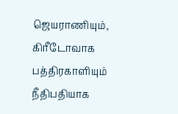ஜெயராணியும், கிரீடோவாக பத்திரகாளியும் நீதிபதியாக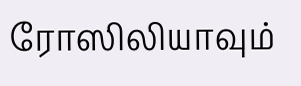ரோஸிலியாவும்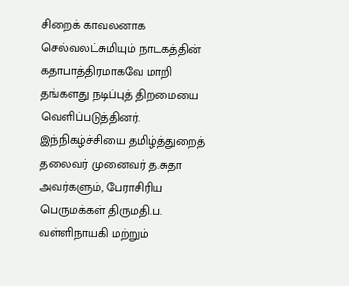சிறைக் காவலனாக செல்வலட்சுமியும் நாடகத்தின் கதாபாத்திரமாகவே மாறி தங்களது நடிப்புத் திறமையை வெளிப்படுத்தினர். இந்நிகழ்ச்சியை தமிழ்த்துறைத் தலைவர் முனைவர் த.சுதா அவர்களும், பேராசிரிய பெருமக்கள் திருமதி.ப. வள்ளிநாயகி மற்றும்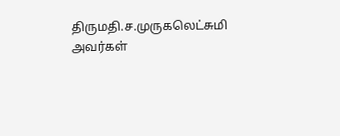திருமதி.ச.முருகலெட்சுமி அவர்கள்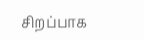சிறப்பாக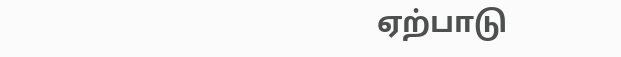ஏற்பாடு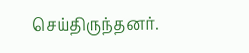செய்திருந்தனர்.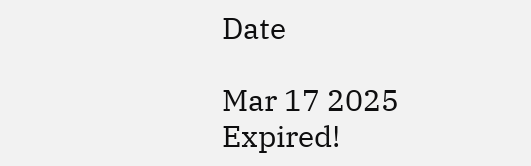Date

Mar 17 2025
Expired!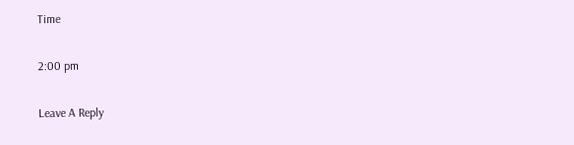Time

2:00 pm

Leave A Reply